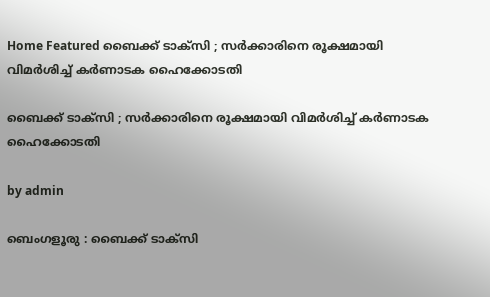Home Featured ബൈക്ക് ടാക്‌സി ; സർക്കാരിനെ രൂക്ഷമായി വിമർശിച്ച് കർണാടക ഹൈക്കോടതി

ബൈക്ക് ടാക്‌സി ; സർക്കാരിനെ രൂക്ഷമായി വിമർശിച്ച് കർണാടക ഹൈക്കോടതി

by admin

ബെംഗളൂരു : ബൈക്ക് ടാക്‌സി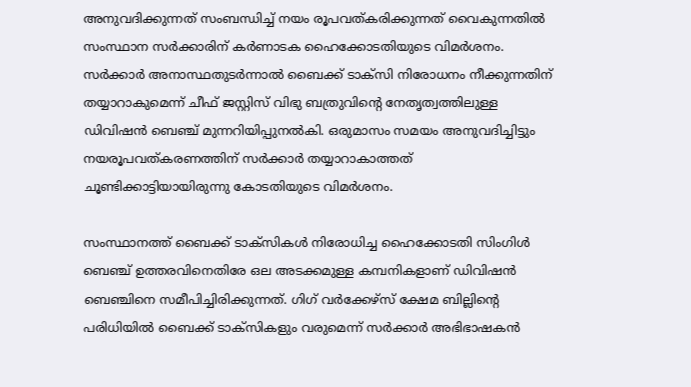അനുവദിക്കുന്നത് സംബന്ധിച്ച് നയം രൂപവത്കരിക്കുന്നത് വൈകുന്നതിൽ സംസ്ഥാന സർക്കാരിന് കർണാടക ഹൈക്കോടതിയുടെ വിമർശനം. സർക്കാർ അനാസ്ഥതുടർന്നാൽ ബൈക്ക് ടാക്‌സി നിരോധനം നീക്കുന്നതിന് തയ്യാറാകുമെന്ന് ചീഫ് ജസ്റ്റിസ് വിഭു ബത്രുവിന്റെ നേതൃത്വത്തിലുള്ള ഡിവിഷൻ ബെഞ്ച് മുന്നറിയിപ്പുനൽകി. ഒരുമാസം സമയം അനുവദിച്ചിട്ടും നയരൂപവത്കരണത്തിന് സർക്കാർ തയ്യാറാകാത്തത് ചൂണ്ടിക്കാട്ടിയായിരുന്നു കോടതിയുടെ വിമർശനം.

സംസ്ഥാനത്ത് ബൈക്ക് ടാക്സികൾ നിരോധിച്ച ഹൈക്കോടതി സിംഗിൾ ബെഞ്ച് ഉത്തരവിനെതിരേ ഒല അടക്കമുള്ള കമ്പനികളാണ് ഡിവിഷൻ ബെഞ്ചിനെ സമീപിച്ചിരിക്കുന്നത്. ഗിഗ് വർക്കേഴ്സ് ക്ഷേമ ബില്ലിന്റെ പരിധിയിൽ ബൈക്ക് ടാക്സികളും വരുമെന്ന് സർക്കാർ അഭിഭാഷകൻ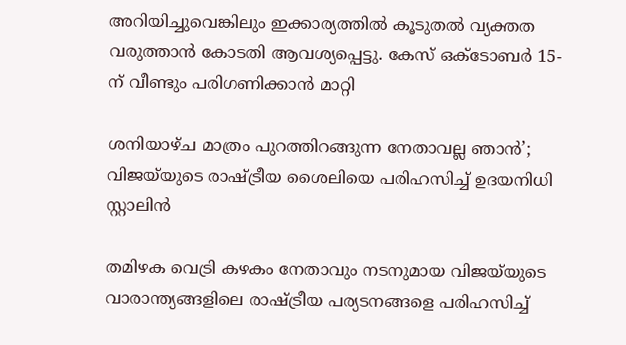അറിയിച്ചുവെങ്കിലും ഇക്കാര്യത്തിൽ കൂടുതൽ വ്യക്തത വരുത്താൻ കോടതി ആവശ്യപ്പെട്ടു. കേസ് ഒക്ടോബർ 15-ന് വീണ്ടും പരിഗണിക്കാൻ മാറ്റി

ശനിയാഴ്ച മാത്രം പുറത്തിറങ്ങുന്ന നേതാവല്ല ഞാൻ’; വിജയ്‌യുടെ രാഷ്ട്രീയ ശൈലിയെ പരിഹസിച്ച്‌ ഉദയനിധി സ്റ്റാലിൻ

തമിഴക വെട്രി കഴകം നേതാവും നടനുമായ വിജയ്‌യുടെ വാരാന്ത്യങ്ങളിലെ രാഷ്ട്രീയ പര്യടനങ്ങളെ പരിഹസിച്ച്‌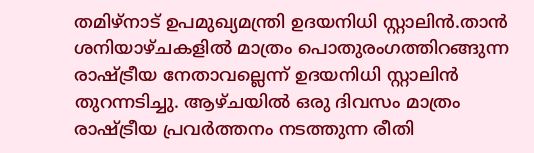തമിഴ്നാട് ഉപമുഖ്യമന്ത്രി ഉദയനിധി സ്റ്റാലിൻ.താൻ ശനിയാഴ്ചകളില്‍ മാത്രം പൊതുരംഗത്തിറങ്ങുന്ന രാഷ്ട്രീയ നേതാവല്ലെന്ന് ഉദയനിധി സ്റ്റാലിൻ തുറന്നടിച്ചു. ആഴ്ചയില്‍ ഒരു ദിവസം മാത്രം രാഷ്ട്രീയ പ്രവർത്തനം നടത്തുന്ന രീതി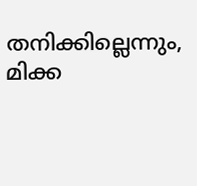തനിക്കില്ലെന്നും, മിക്ക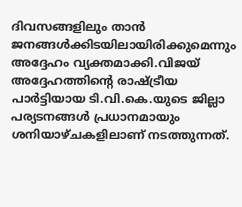ദിവസങ്ങളിലും താൻ ജനങ്ങള്‍ക്കിടയിലായിരിക്കുമെന്നും അദ്ദേഹം വ്യക്തമാക്കി.വിജയ് അദ്ദേഹത്തിൻ്റെ രാഷ്ട്രീയ പാർട്ടിയായ ടി.വി.കെ.യുടെ ജില്ലാ പര്യടനങ്ങള്‍ പ്രധാനമായും ശനിയാഴ്ചകളിലാണ് നടത്തുന്നത്.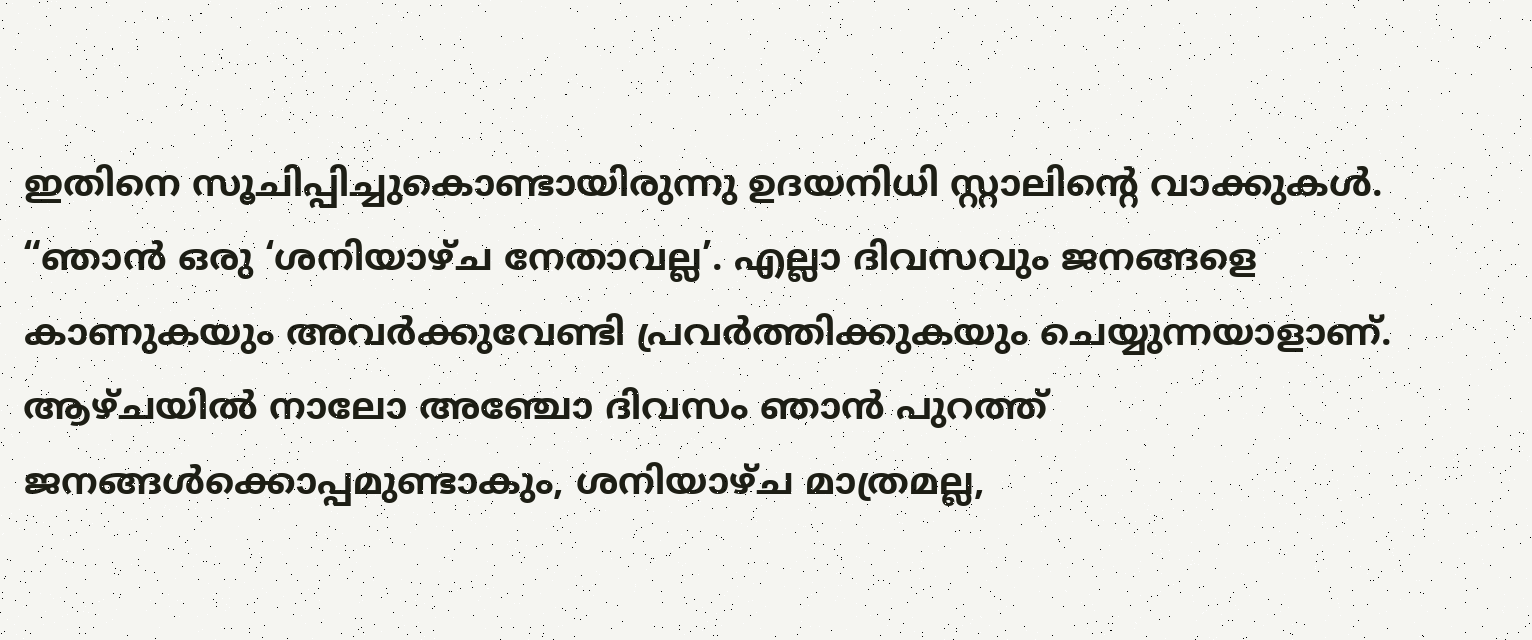ഇതിനെ സൂചിപ്പിച്ചുകൊണ്ടായിരുന്നു ഉദയനിധി സ്റ്റാലിൻ്റെ വാക്കുകള്‍. “ഞാൻ ഒരു ‘ശനിയാഴ്ച നേതാവല്ല’. എല്ലാ ദിവസവും ജനങ്ങളെ കാണുകയും അവർക്കുവേണ്ടി പ്രവർത്തിക്കുകയും ചെയ്യുന്നയാളാണ്. ആഴ്ചയില്‍ നാലോ അഞ്ചോ ദിവസം ഞാൻ പുറത്ത് ജനങ്ങള്‍ക്കൊപ്പമുണ്ടാകും, ശനിയാഴ്ച മാത്രമല്ല,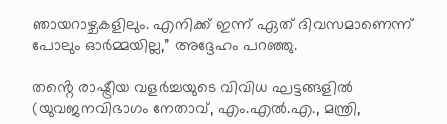ഞായറാഴ്ചകളിലും. എനിക്ക് ഇന്ന് ഏത് ദിവസമാണെന്ന് പോലും ഓർമ്മയില്ല,” അദ്ദേഹം പറഞ്ഞു.

തൻ്റെ രാഷ്ട്രീയ വളർച്ചയുടെ വിവിധ ഘട്ടങ്ങളില്‍ (യുവജനവിഭാഗം നേതാവ്, എം.എല്‍.എ., മന്ത്രി,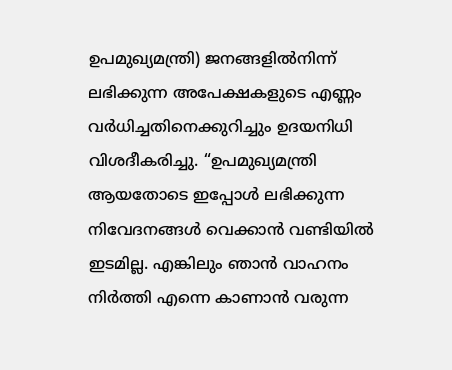ഉപമുഖ്യമന്ത്രി) ജനങ്ങളില്‍നിന്ന് ലഭിക്കുന്ന അപേക്ഷകളുടെ എണ്ണം വർധിച്ചതിനെക്കുറിച്ചും ഉദയനിധി വിശദീകരിച്ചു. “ഉപമുഖ്യമന്ത്രി ആയതോടെ ഇപ്പോള്‍ ലഭിക്കുന്ന നിവേദനങ്ങള്‍ വെക്കാൻ വണ്ടിയില്‍ ഇടമില്ല. എങ്കിലും ഞാൻ വാഹനം നിർത്തി എന്നെ കാണാൻ വരുന്ന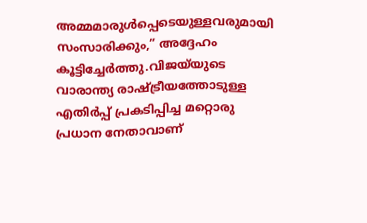അമ്മമാരുള്‍പ്പെടെയുള്ളവരുമായി സംസാരിക്കും,” അദ്ദേഹം കൂട്ടിച്ചേർത്തു.വിജയ്‌യുടെ വാരാന്ത്യ രാഷ്ട്രീയത്തോടുള്ള എതിർപ്പ് പ്രകടിപ്പിച്ച മറ്റൊരു പ്രധാന നേതാവാണ്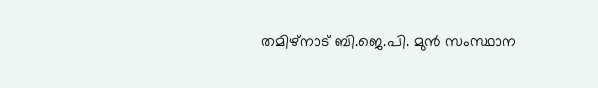തമിഴ്‌നാട് ബി.ജെ.പി. മുൻ സംസ്ഥാന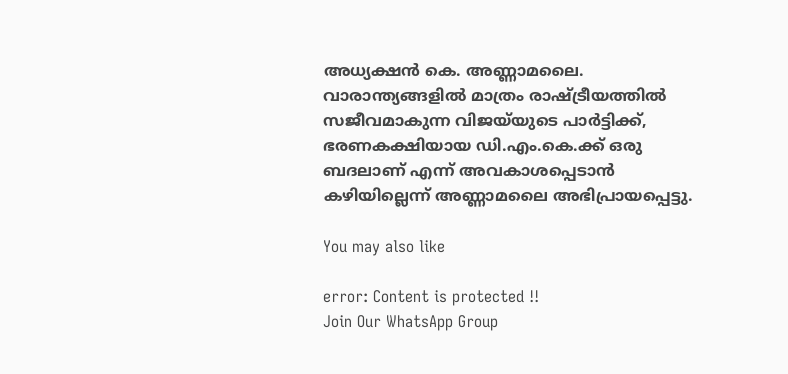അധ്യക്ഷൻ കെ. അണ്ണാമലൈ. വാരാന്ത്യങ്ങളില്‍ മാത്രം രാഷ്ട്രീയത്തില്‍ സജീവമാകുന്ന വിജയ്‌യുടെ പാർട്ടിക്ക്, ഭരണകക്ഷിയായ ഡി.എം.കെ.ക്ക് ഒരു ബദലാണ് എന്ന് അവകാശപ്പെടാൻ കഴിയില്ലെന്ന് അണ്ണാമലൈ അഭിപ്രായപ്പെട്ടു.

You may also like

error: Content is protected !!
Join Our WhatsApp Group